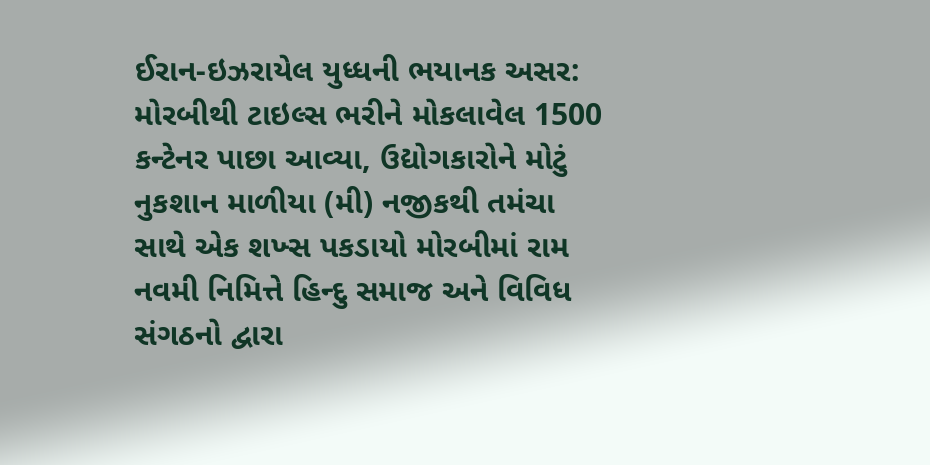ઈરાન-ઇઝરાયેલ યુધ્ધની ભયાનક અસર: મોરબીથી ટાઇલ્સ ભરીને મોકલાવેલ 1500 કન્ટેનર પાછા આવ્યા, ઉદ્યોગકારોને મોટું નુકશાન માળીયા (મી) નજીકથી તમંચા સાથે એક શખ્સ પકડાયો મોરબીમાં રામ નવમી નિમિત્તે હિન્દુ સમાજ અને વિવિધ સંગઠનો દ્વારા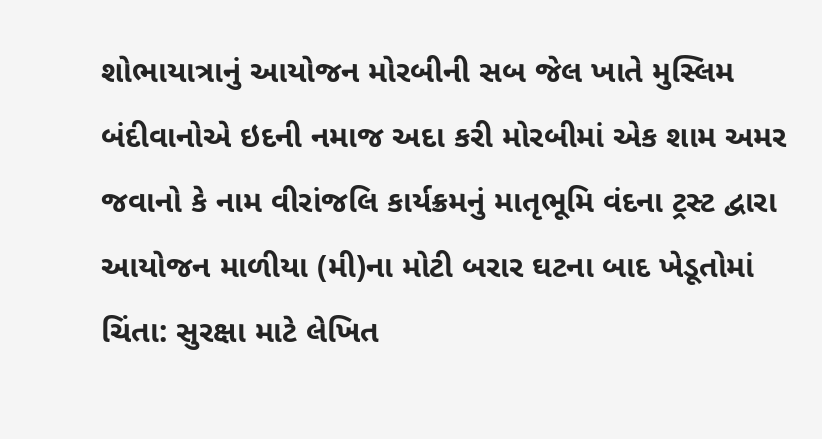શોભાયાત્રાનું આયોજન મોરબીની સબ જેલ ખાતે મુસ્લિમ બંદીવાનોએ ઇદની નમાજ અદા કરી મોરબીમાં એક શામ અમર જવાનો કે નામ વીરાંજલિ કાર્યક્રમનું માતૃભૂમિ વંદના ટ્રસ્ટ દ્વારા આયોજન માળીયા (મી)ના મોટી બરાર ઘટના બાદ ખેડૂતોમાં ચિંતા: સુરક્ષા માટે લેખિત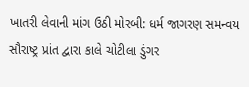ખાતરી લેવાની માંગ ઉઠી મોરબી: ધર્મ જાગરણ સમન્વય સૌરાષ્ટ્ર પ્રાંત દ્વારા કાલે ચોટીલા ડુંગર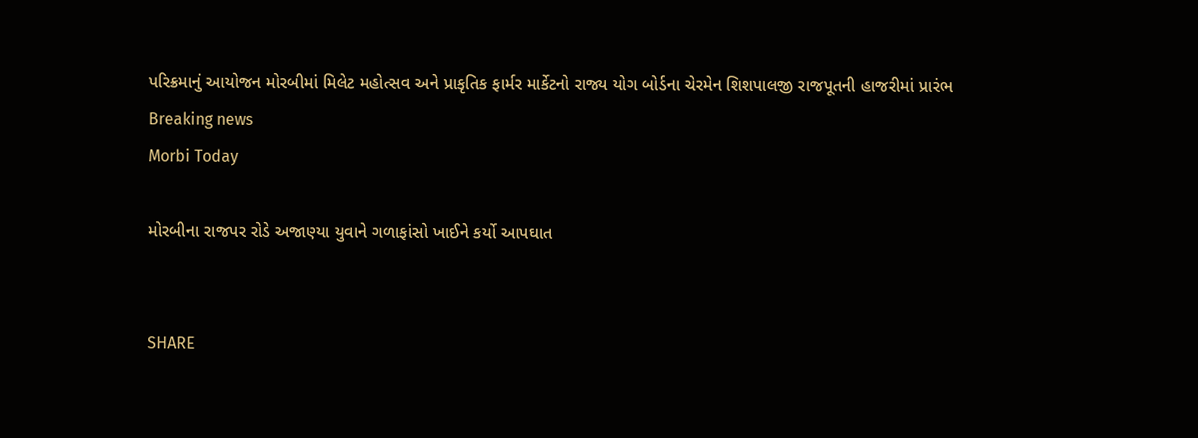પરિક્રમાનું આયોજન મોરબીમાં મિલેટ મહોત્સવ અને પ્રાકૃતિક ફાર્મર માર્કેટનો રાજ્ય યોગ બોર્ડના ચેરમેન શિશપાલજી રાજપૂતની હાજરીમાં પ્રારંભ
Breaking news
Morbi Today

મોરબીના રાજપર રોડે અજાણ્યા યુવાને ગળાફાંસો ખાઈને કર્યો આપઘાત


SHARE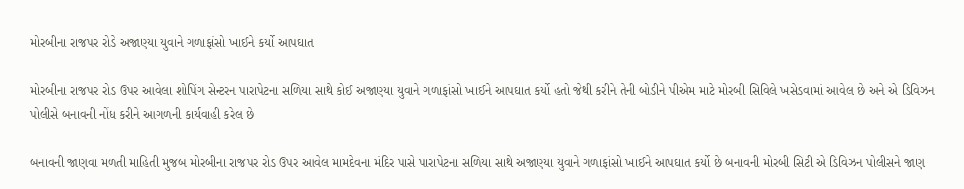મોરબીના રાજપર રોડે અજાણ્યા યુવાને ગળાફાંસો ખાઈને કર્યો આપઘાત

મોરબીના રાજપર રોડ ઉપર આવેલા શોપિંગ સેન્ટરન પારાપેટના સળિયા સાથે કોઈ અજાણ્યા યુવાને ગળાફાંસો ખાઈને આપઘાત કર્યો હતો જેથી કરીને તેની બોડીને પીએમ માટે મોરબી સિવિલે ખસેડવામાં આવેલ છે અને એ ડિવિઝન પોલીસે બનાવની નોંધ કરીને આગળની કાર્યવાહી કરેલ છે

બનાવની જાણવા મળતી માહિતી મુજબ મોરબીના રાજપર રોડ ઉપર આવેલ મામદેવના મંદિર પાસે પારાપેટના સળિયા સાથે અજાણ્યા યુવાને ગળાફાંસો ખાઈને આપઘાત કર્યો છે બનાવની મોરબી સિટી એ ડિવિઝન પોલીસને જાણ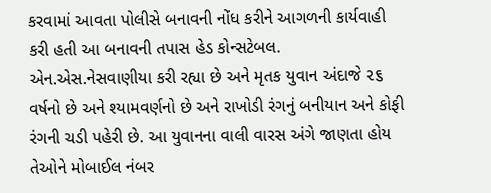કરવામાં આવતા પોલીસે બનાવની નોંધ કરીને આગળની કાર્યવાહી કરી હતી આ બનાવની તપાસ હેડ કોન્સટેબલ. એન.એસ.નેસવાણીયા કરી રહ્યા છે અને મૃતક યુવાન અંદાજે ૨૬ વર્ષનો છે અને શ્યામવર્ણનો છે અને રાખોડી રંગનું બનીયાન અને કોફી રંગની ચડી પહેરી છે. આ યુવાનના વાલી વારસ અંગે જાણતા હોય તેઓને મોબાઈલ નંબર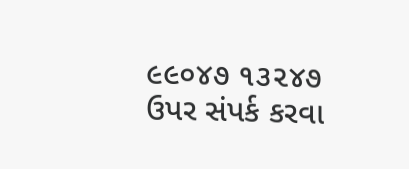૯૯૦૪૭ ૧૩૨૪૭ ઉપર સંપર્ક કરવા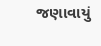જણાવાયું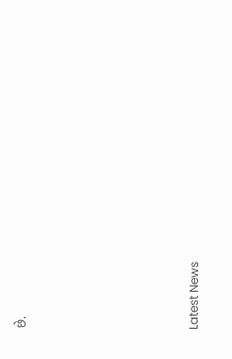છે.






Latest News